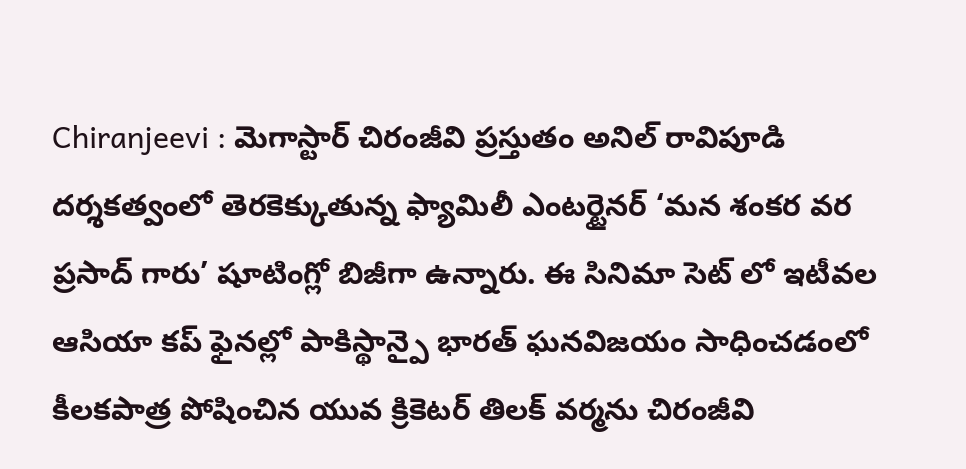Chiranjeevi : మెగాస్టార్ చిరంజీవి ప్రస్తుతం అనిల్ రావిపూడి దర్శకత్వంలో తెరకెక్కుతున్న ఫ్యామిలీ ఎంటర్టైనర్ ‘మన శంకర వర ప్రసాద్ గారు’ షూటింగ్లో బిజీగా ఉన్నారు. ఈ సినిమా సెట్ లో ఇటీవల ఆసియా కప్ ఫైనల్లో పాకిస్థాన్పై భారత్ ఘనవిజయం సాధించడంలో కీలకపాత్ర పోషించిన యువ క్రికెటర్ తిలక్ వర్మను చిరంజీవి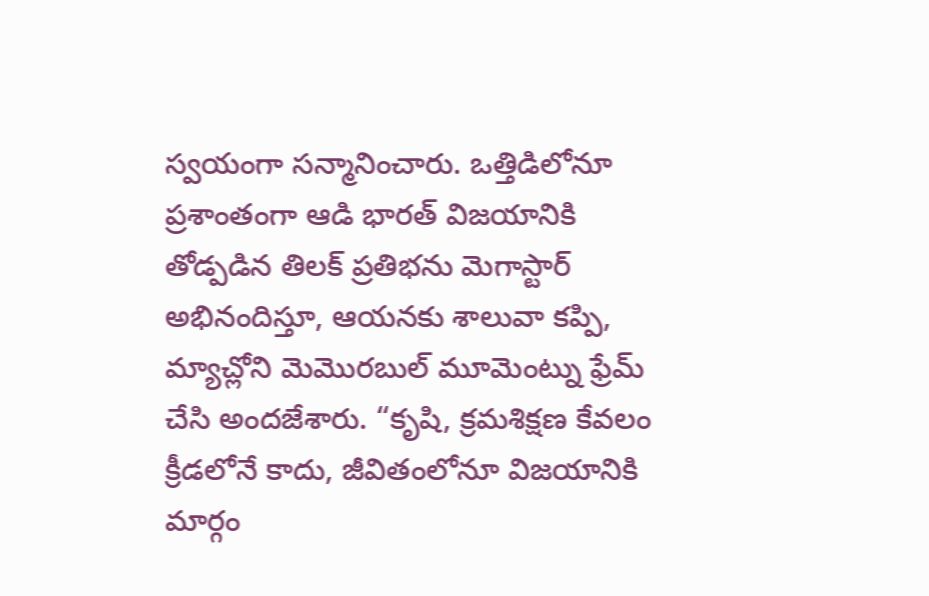స్వయంగా సన్మానించారు. ఒత్తిడిలోనూ ప్రశాంతంగా ఆడి భారత్ విజయానికి తోడ్పడిన తిలక్ ప్రతిభను మెగాస్టార్ అభినందిస్తూ, ఆయనకు శాలువా కప్పి, మ్యాచ్లోని మెమొరబుల్ మూమెంట్ను ఫ్రేమ్ చేసి అందజేశారు. “కృషి, క్రమశిక్షణ కేవలం క్రీడలోనే కాదు, జీవితంలోనూ విజయానికి మార్గం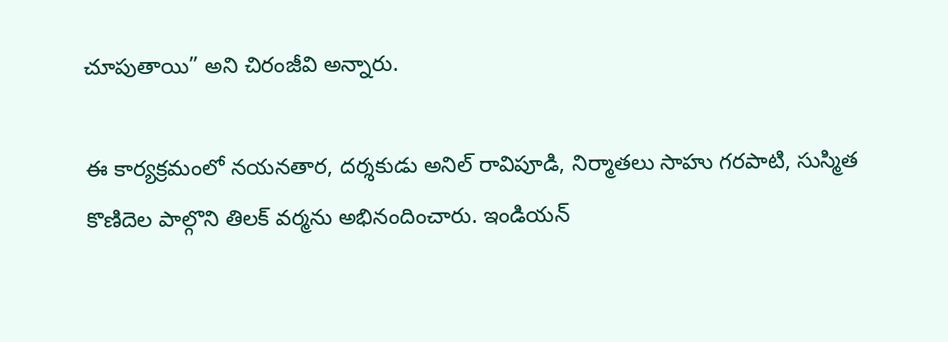చూపుతాయి” అని చిరంజీవి అన్నారు.

ఈ కార్యక్రమంలో నయనతార, దర్శకుడు అనిల్ రావిపూడి, నిర్మాతలు సాహు గరపాటి, సుస్మిత కొణిదెల పాల్గొని తిలక్ వర్మను అభినందించారు. ఇండియన్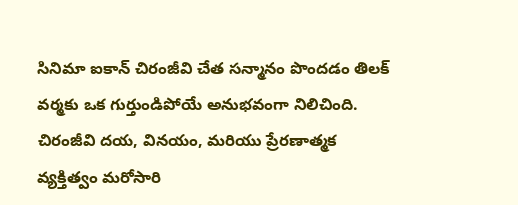సినిమా ఐకాన్ చిరంజీవి చేత సన్మానం పొందడం తిలక్ వర్మకు ఒక గుర్తుండిపోయే అనుభవంగా నిలిచింది. చిరంజీవి దయ, వినయం, మరియు ప్రేరణాత్మక వ్యక్తిత్వం మరోసారి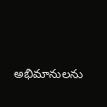అభిమానులను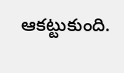ఆకట్టుకుంది.